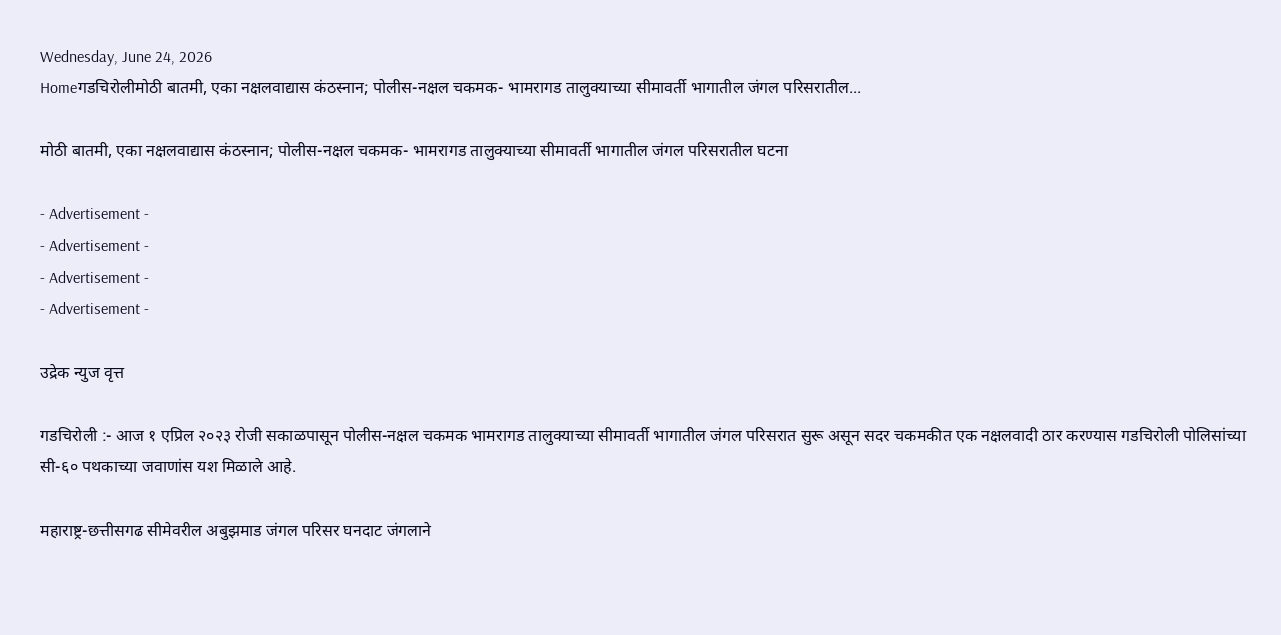Wednesday, June 24, 2026
Homeगडचिरोलीमोठी बातमी, एका नक्षलवाद्यास कंठस्नान; पोलीस-नक्षल चकमक- भामरागड तालुक्याच्या सीमावर्ती भागातील जंगल परिसरातील...

मोठी बातमी, एका नक्षलवाद्यास कंठस्नान; पोलीस-नक्षल चकमक- भामरागड तालुक्याच्या सीमावर्ती भागातील जंगल परिसरातील घटना

- Advertisement -
- Advertisement -
- Advertisement -
- Advertisement -

उद्रेक न्युज वृत्त

गडचिरोली :- आज १ एप्रिल २०२३ रोजी सकाळपासून पोलीस-नक्षल चकमक भामरागड तालुक्याच्या सीमावर्ती भागातील जंगल परिसरात सुरू असून सदर चकमकीत एक नक्षलवादी ठार करण्यास गडचिरोली पोलिसांच्या सी-६० पथकाच्या जवाणांस यश मिळाले आहे.

महाराष्ट्र-छत्तीसगढ सीमेवरील अबुझमाड जंगल परिसर घनदाट जंगलाने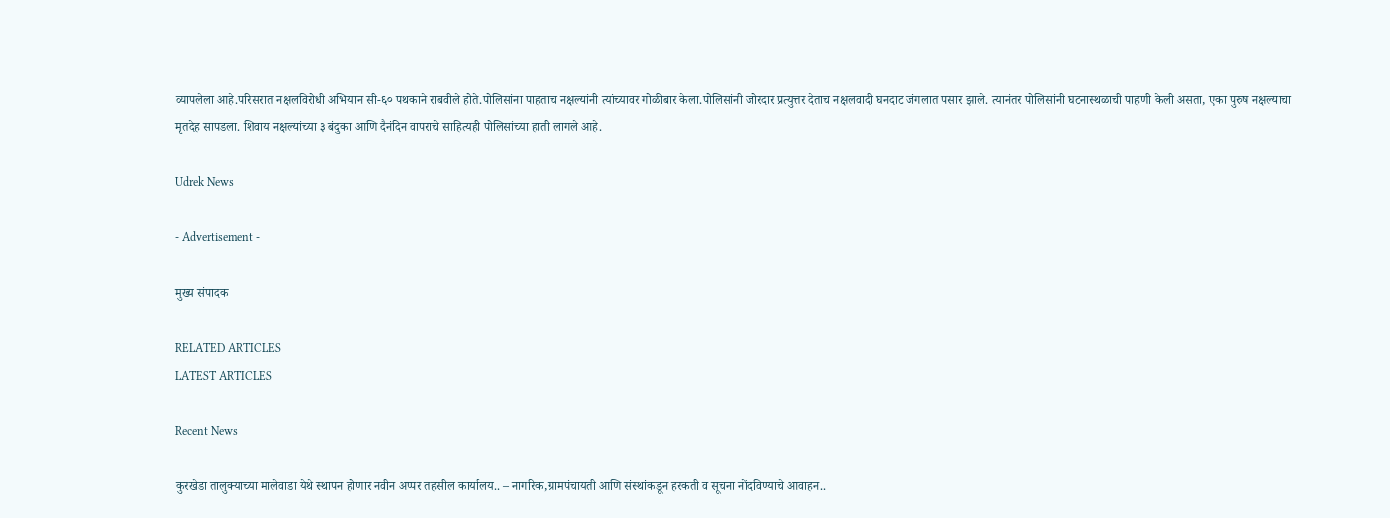व्यापलेला आहे.परिसरात नक्षलविरोधी अभियान सी-६० पथकाने राबवीले होते.पोलिसांना पाहताच नक्षल्यांनी त्यांच्यावर गोळीबार केला.पोलिसांनी जोरदार प्रत्युत्तर देताच नक्षलवादी घनदाट जंगलात पसार झाले. त्यानंतर पोलिसांनी घटनास्थळाची पाहणी केली असता, एका पुरुष नक्षल्याचा मृतदेह सापडला. शिवाय नक्षल्यांच्या ३ बंदुका आणि दैनंदिन वापराचे साहित्यही पोलिसांच्या हाती लागले आहे.

Udrek News

- Advertisement -

मुख्य संपादक

RELATED ARTICLES
LATEST ARTICLES

Recent News

कुरखेडा तालुक्याच्या मालेवाडा येथे स्थापन होणार नवीन अप्पर तहसील कार्यालय.. – नागरिक,ग्रामपंचायती आणि संस्थांकडून हरकती व सूचना नोंदविण्याचे आवाहन..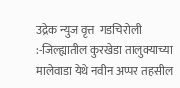उद्रेक न्युज वृत्त  गडचिरोली :-जिल्ह्यातील कुरखेडा तालुक्याच्या मालेवाडा येथे नवीन अप्पर तहसील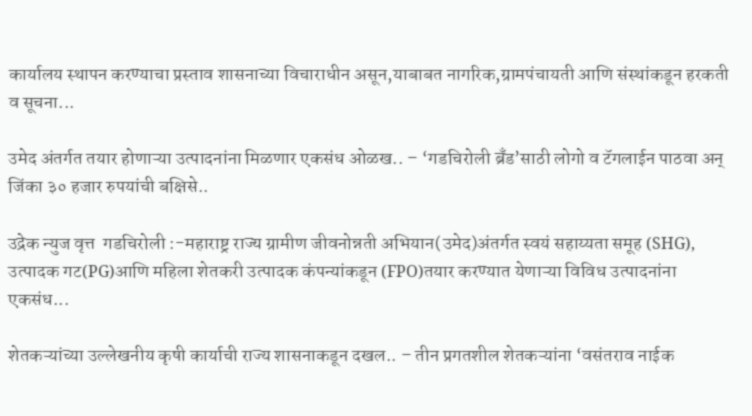कार्यालय स्थापन करण्याचा प्रस्ताव शासनाच्या विचाराधीन असून,याबाबत नागरिक,ग्रामपंचायती आणि संस्थांकडून हरकती व सूचना...

उमेद अंतर्गत तयार होणाऱ्या उत्पादनांना मिळणार एकसंध ओळख.. – ‘गडचिरोली ब्रँड’साठी लोगो व टॅगलाईन पाठवा अन् जिंका ३० हजार रुपयांची बक्षिसे..

उद्रेक न्युज वृत्त  गडचिरोली :-महाराष्ट्र राज्य ग्रामीण जीवनोन्नती अभियान(उमेद)अंतर्गत स्वयं सहाय्यता समूह (SHG), उत्पादक गट(PG)आणि महिला शेतकरी उत्पादक कंपन्यांकडून (FPO)तयार करण्यात येणाऱ्या विविध उत्पादनांना एकसंध...

शेतकऱ्यांच्या उल्लेखनीय कृषी कार्याची राज्य शासनाकडून दखल.. – तीन प्रगतशील शेतकऱ्यांना ‘वसंतराव नाईक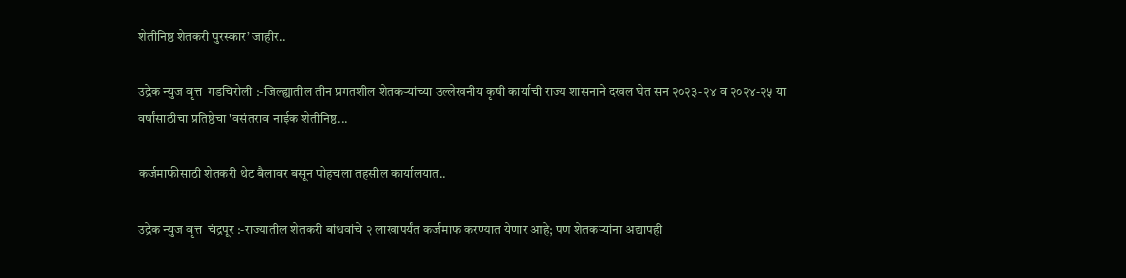शेतीनिष्ठ शेतकरी पुरस्कार’ जाहीर..

उद्रेक न्युज वृत्त  गडचिरोली :-जिल्ह्यातील तीन प्रगतशील शेतकऱ्यांच्या उल्लेखनीय कृषी कार्याची राज्य शासनाने दखल घेत सन २०२३-२४ व २०२४-२५ या वर्षांसाठीचा प्रतिष्ठेचा 'वसंतराव नाईक शेतीनिष्ठ...

कर्जमाफीसाठी शेतकरी थेट बैलावर बसून पोहचला तहसील कार्यालयात..

उद्रेक न्युज वृत्त  चंद्रपूर :-राज्यातील शेतकरी बांधवांचे २ लाखापर्यंत कर्जमाफ करण्यात येणार आहे; पण शेतकऱ्यांना अद्यापही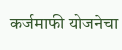कर्जमाफी योजनेचा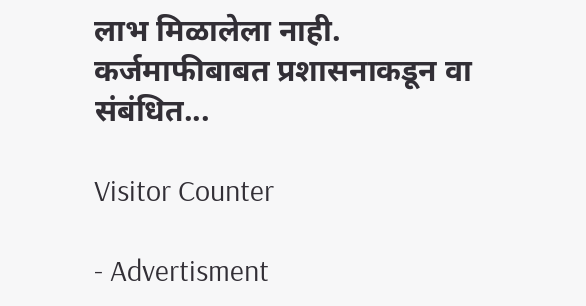लाभ मिळालेला नाही. कर्जमाफीबाबत प्रशासनाकडून वा संबंधित...

Visitor Counter

- Advertisment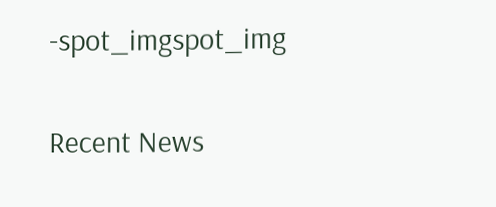-spot_imgspot_img

Recent News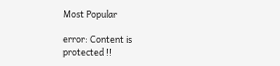Most Popular

error: Content is protected !!